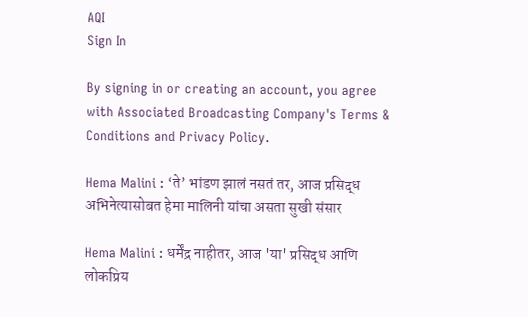AQI
Sign In

By signing in or creating an account, you agree with Associated Broadcasting Company's Terms & Conditions and Privacy Policy.

Hema Malini : ‘ते’ भांडण झालं नसतं तर, आज प्रसिद्ध अभिनेत्यासोबत हेमा मालिनी यांचा असता सुखी संसार

Hema Malini : धर्मेंद्र नाहीतर, आज 'या' प्रसिद्ध आणि लोकप्रिय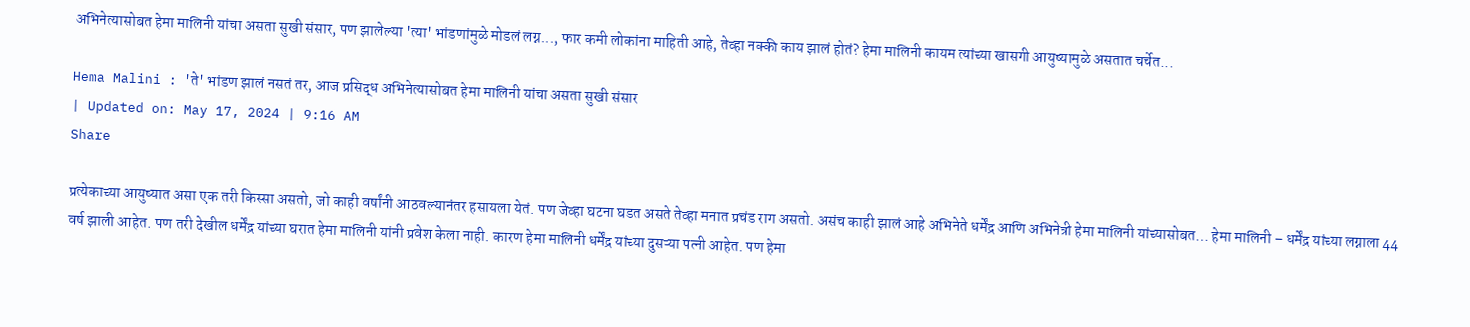अभिनेत्यासोबत हेमा मालिनी यांचा असता सुखी संसार, पण झालेल्या 'त्या' भांडणांमुळे मोडलं लग्न..., फार कमी लोकांना माहिती आहे, तेव्हा नक्की काय झालं होतं? हेमा मालिनी कायम त्यांच्या खासगी आयुष्यामुळे असतात चर्चेत...

Hema Malini : 'ते' भांडण झालं नसतं तर, आज प्रसिद्ध अभिनेत्यासोबत हेमा मालिनी यांचा असता सुखी संसार
| Updated on: May 17, 2024 | 9:16 AM
Share

प्रत्येकाच्या आयुष्यात असा एक तरी किस्सा असतो, जो काही वर्षांनी आठवल्यानंतर हसायला येतं. पण जेव्हा घटना घडत असते तेव्हा मनात प्रचंड राग असतो. असंच काही झालं आहे अभिनेते धर्मेंद्र आणि अभिनेत्री हेमा मालिनी यांच्यासोबत… हेमा मालिनी – धर्मेंद्र यांच्या लग्नाला 44 वर्ष झाली आहेत. पण तरी देखील धर्मेंद्र यांच्या घरात हेमा मालिनी यांनी प्रवेश केला नाही. कारण हेमा मालिनी धर्मेंद्र यांच्या दुसऱ्या पत्नी आहेत. पण हेमा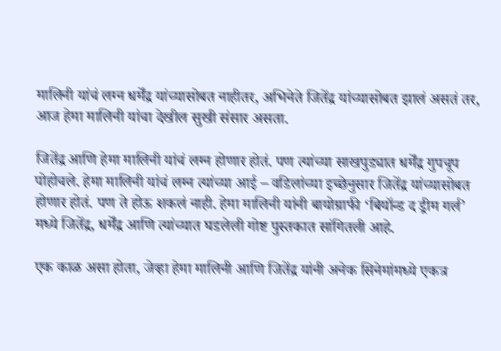मालिनी यांचं लग्न धर्मेंद्र यांच्यासोबत नाहीतर, अभिनेते जितेंद्र यांच्यासोबत झालं असतं तर, आज हेमा मालिनी यांचा देखील सुखी संसार असता.

जितेंद्र आणि हेमा मालिनी यांचं लग्न होणार होतं. पण त्यांच्या साखपुड्यात धर्मेंद्र गुपचूप पोहोचले. हेमा मालिनी यांचं लग्न त्यांच्या आई – वडिलांच्या इच्छेनुसार जितेंद्र यांच्यासोबत होणार होतं. पण ते होऊ शकलं नाही. हेमा मालिनी यांनी बायोग्राफी ‘बियॉन्ड द ड्रीम गर्ल’ मध्ये जितेंद्र, धर्मेंद्र आणि त्यांच्यात घडलेली गोष्ट पुस्तकात सांगितली आहे.

एक काळ असा होता, जेव्हा हेमा मालिनी आणि जितेंद्र यांनी अनेक सिनेमांमध्ये एकत्र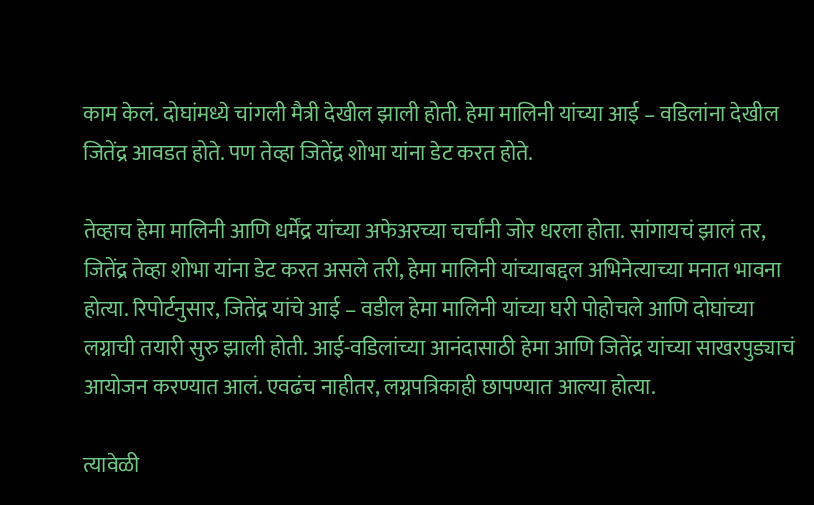काम केलं. दोघांमध्ये चांगली मैत्री देखील झाली होती. हेमा मालिनी यांच्या आई – वडिलांना देखील जितेंद्र आवडत होते. पण तेव्हा जितेंद्र शोभा यांना डेट करत होते.

तेव्हाच हेमा मालिनी आणि धर्मेंद्र यांच्या अफेअरच्या चर्चांनी जोर धरला होता. सांगायचं झालं तर, जितेंद्र तेव्हा शोभा यांना डेट करत असले तरी, हेमा मालिनी यांच्याबद्दल अभिनेत्याच्या मनात भावना होत्या. रिपोर्टनुसार, जितेंद्र यांचे आई – वडील हेमा मालिनी यांच्या घरी पोहोचले आणि दोघांच्या लग्नाची तयारी सुरु झाली होती. आई-वडिलांच्या आनंदासाठी हेमा आणि जितेंद्र यांच्या साखरपुड्याचं आयोजन करण्यात आलं. एवढंच नाहीतर, लग्नपत्रिकाही छापण्यात आल्या होत्या.

त्यावेळी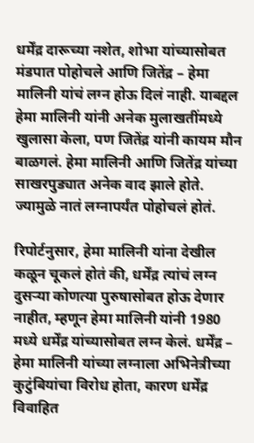धर्मेंद्र दारूच्या नशेत, शोभा यांच्यासोबत मंडपात पोहोचले आणि जितेंद्र – हेमा मालिनी यांचं लग्न होऊ दिलं नाही. याबद्दल हेमा मालिनी यांनी अनेक मुलाखतींमध्ये खुलासा केला, पण जितेंद्र यांनी कायम मौन बाळगलं. हेमा मालिनी आणि जितेंद्र यांच्या साखरपुड्यात अनेक वाद झाले होते. ज्यामुळे नातं लग्नापर्यंत पोहोचलं होतं.

रिपोर्टनुसार, हेमा मालिनी यांना देखील कळून चूकलं होतं की, धर्मेंद्र त्यांचं लग्न दुसऱ्या कोणत्या पुरुषासोबत होऊ देणार नाहीत, म्हणून हेमा मालिनी यांनी 1980 मध्ये धर्मेंद्र यांच्यासोबत लग्न केलं. धर्मेंद्र – हेमा मालिनी यांच्या लग्नाला अभिनेत्रीच्या कुटुंबियांचा विरोध होता, कारण धर्मेंद्र विवाहित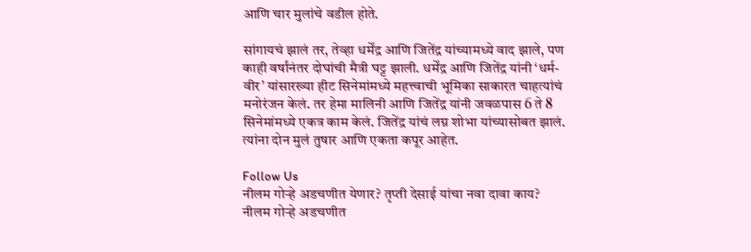आणि चार मुलांचे वडील होते.

सांगायचं झालं तर, तेव्हा धर्मेंद्र आणि जितेंद्र यांच्यामध्ये वाद झाले, पण काही वर्षांनंतर दोघांची मैत्री घट्ट झाली. धर्मेंद्र आणि जितेंद्र यांनी ‘धर्म-वीर’ यांसारख्या हीट सिनेमांमध्ये महत्त्वाची भूमिका साकारत चाहत्यांचं मनोरंजन केलं. तर हेमा मालिनी आणि जितेंद्र यांनी जवळपास 6 ते 8 सिनेमांमध्ये एकत्र काम केलं. जितेंद्र यांचं लग्न शोभा यांच्यासोबत झालं. त्यांना दोन मुलं तुषार आणि एकता कपूर आहेत.

Follow Us
नीलम गोऱ्हे अडचणीत येणार? तृप्ती देसाई यांचा नवा दावा काय?
नीलम गोऱ्हे अडचणीत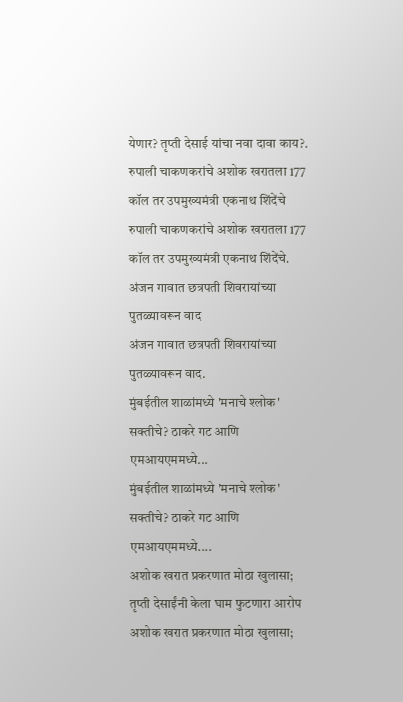येणार? तृप्ती देसाई यांचा नवा दावा काय?.
रुपाली चाकणकरांचे अशोक खरातला 177 कॉल तर उपमुख्यमंत्री एकनाथ शिंदेंचे
रुपाली चाकणकरांचे अशोक खरातला 177 कॉल तर उपमुख्यमंत्री एकनाथ शिंदेंचे.
अंजन गावात छत्रपती शिवरायांच्या पुतळ्यावरून वाद
अंजन गावात छत्रपती शिवरायांच्या पुतळ्यावरून वाद.
मुंबईतील शाळांमध्ये 'मनाचे श्लोक' सक्तीचे? ठाकरे गट आणि एमआयएममध्ये...
मुंबईतील शाळांमध्ये 'मनाचे श्लोक' सक्तीचे? ठाकरे गट आणि एमआयएममध्ये....
अशोक खरात प्रकरणात मोठा खुलासा; तृप्ती देसाईंनी केला घाम फुटणारा आरोप
अशोक खरात प्रकरणात मोठा खुलासा;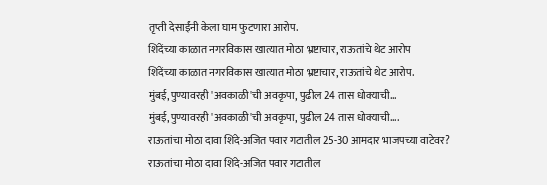तृप्ती देसाईंनी केला घाम फुटणारा आरोप.
शिंदेंच्या काळात नगरविकास खात्यात मोठा भ्रष्टाचार, राऊतांचे थेट आरोप
शिंदेंच्या काळात नगरविकास खात्यात मोठा भ्रष्टाचार, राऊतांचे थेट आरोप.
मुंबई, पुण्यावरही 'अवकाळी'ची अवकृपा, पुढील 24 तास धोक्याची...
मुंबई, पुण्यावरही 'अवकाळी'ची अवकृपा, पुढील 24 तास धोक्याची....
राऊतांचा मोठा दावा शिंदे-अजित पवार गटातील 25-30 आमदार भाजपच्या वाटेवर?
राऊतांचा मोठा दावा शिंदे-अजित पवार गटातील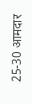25-30 आमदार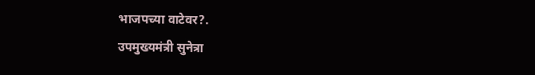भाजपच्या वाटेवर?.
उपमुख्यमंत्री सुनेत्रा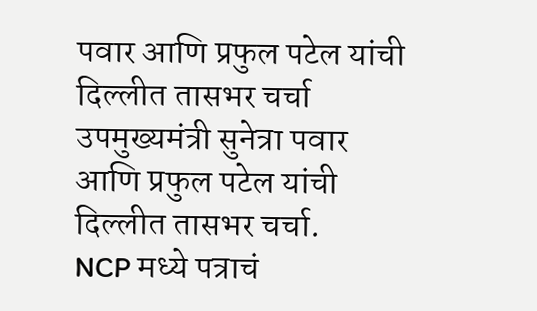पवार आणि प्रफुल पटेल यांची दिल्लीत तासभर चर्चा
उपमुख्यमंत्री सुनेत्रा पवार आणि प्रफुल पटेल यांची दिल्लीत तासभर चर्चा.
NCP मध्ये पत्राचं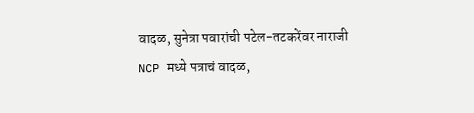वादळ, सुनेत्रा पवारांची पटेल-तटकरेंवर नाराजी
NCP मध्ये पत्राचं वादळ,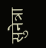सुनेत्रा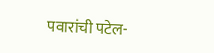पवारांची पटेल-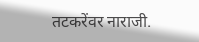तटकरेंवर नाराजी.